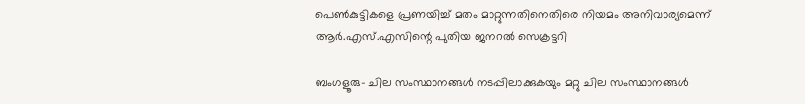പെണ്‍കുട്ടികളെ പ്രണയിച്ച് മതം മാറ്റുന്നതിനെതിരെ നിയമം അനിവാര്യമെന്ന് ആര്‍.എസ്.എസിന്റെ പുതിയ ജനറല്‍ സെക്രട്ടറി

ബംഗളൂരു- ചില സംസ്ഥാനങ്ങള്‍ നടപ്പിലാക്കുകയും മറ്റു ചില സംസ്ഥാനങ്ങള്‍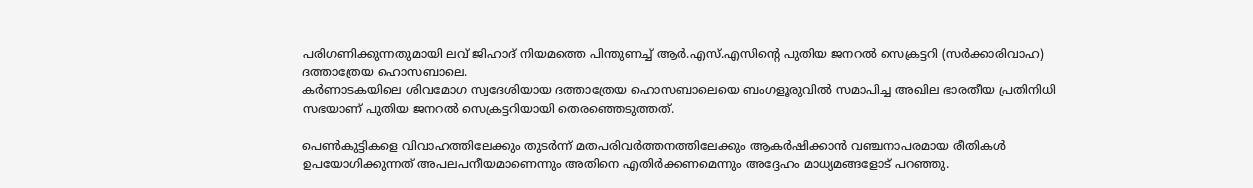പരിഗണിക്കുന്നതുമായി ലവ് ജിഹാദ് നിയമത്തെ പിന്തുണച്ച് ആര്‍.എസ്.എസിന്റെ പുതിയ ജനറല്‍ സെക്രട്ടറി (സര്‍ക്കാരിവാഹ) ദത്താത്രേയ ഹൊസബാലെ.
കര്‍ണാടകയിലെ ശിവമോഗ സ്വദേശിയായ ദത്താത്രേയ ഹൊസബാലെയെ ബംഗളൂരുവില്‍ സമാപിച്ച അഖില ഭാരതീയ പ്രതിനിധി സഭയാണ് പുതിയ ജനറല്‍ സെക്രട്ടറിയായി തെരഞ്ഞെടുത്തത്.

പെണ്‍കുട്ടികളെ വിവാഹത്തിലേക്കും തുടര്‍ന്ന് മതപരിവര്‍ത്തനത്തിലേക്കും ആകര്‍ഷിക്കാന്‍ വഞ്ചനാപരമായ രീതികള്‍ ഉപയോഗിക്കുന്നത് അപലപനീയമാണെന്നും അതിനെ എതിര്‍ക്കണമെന്നും അദ്ദേഹം മാധ്യമങ്ങളോട് പറഞ്ഞു.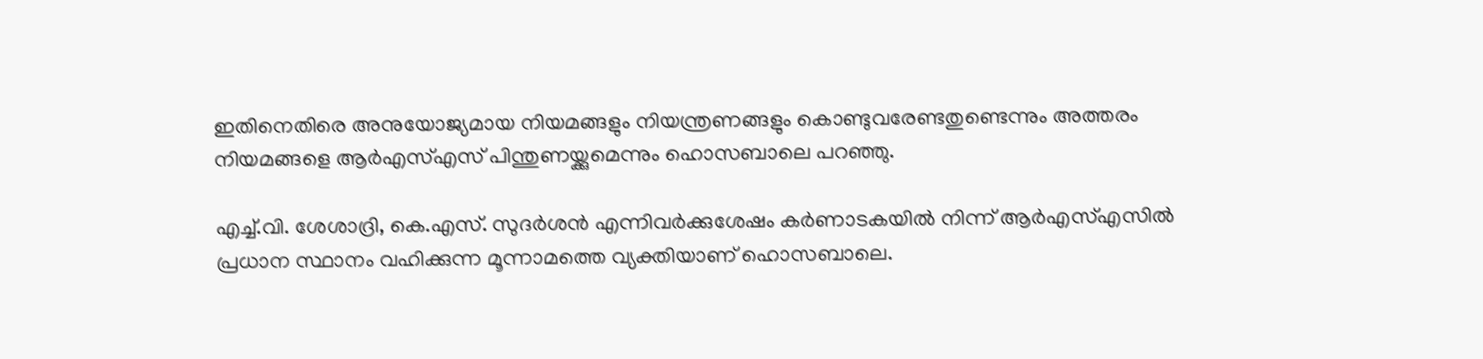ഇതിനെതിരെ അനുയോജ്യമായ നിയമങ്ങളും നിയന്ത്രണങ്ങളും കൊണ്ടുവരേണ്ടതുണ്ടെന്നും അത്തരം നിയമങ്ങളെ ആര്‍എസ്എസ് പിന്തുണയ്ക്കുമെന്നും ഹൊസബാലെ പറഞ്ഞു.

എച്ച്.വി. ശേശാദ്രി, കെ.എസ്. സുദര്‍ശന്‍ എന്നിവര്‍ക്കുശേഷം കര്‍ണാടകയില്‍ നിന്ന് ആര്‍എസ്എസില്‍  പ്രധാന സ്ഥാനം വഹിക്കുന്ന മൂന്നാമത്തെ വ്യക്തിയാണ് ഹൊസബാലെ.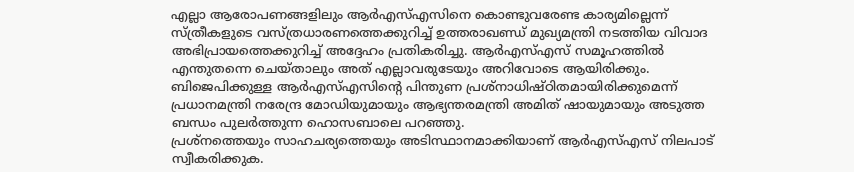എല്ലാ ആരോപണങ്ങളിലും ആര്‍എസ്എസിനെ കൊണ്ടുവരേണ്ട കാര്യമില്ലെന്ന്
സ്ത്രീകളുടെ വസ്ത്രധാരണത്തെക്കുറിച്ച് ഉത്തരാഖണ്ഡ് മുഖ്യമന്ത്രി നടത്തിയ വിവാദ അഭിപ്രായത്തെക്കുറിച്ച് അദ്ദേഹം പ്രതികരിച്ചു. ആര്‍എസ്എസ് സമൂഹത്തില്‍ എന്തുതന്നെ ചെയ്താലും അത് എല്ലാവരുടേയും അറിവോടെ ആയിരിക്കും. ബിജെപിക്കുള്ള ആര്‍എസ്എസിന്റെ പിന്തുണ പ്രശ്‌നാധിഷ്ഠിതമായിരിക്കുമെന്ന് പ്രധാനമന്ത്രി നരേന്ദ്ര മോഡിയുമായും ആഭ്യന്തരമന്ത്രി അമിത് ഷായുമായും അടുത്ത ബന്ധം പുലര്‍ത്തുന്ന ഹൊസബാലെ പറഞ്ഞു.
പ്രശ്‌നത്തെയും സാഹചര്യത്തെയും അടിസ്ഥാനമാക്കിയാണ് ആര്‍എസ്എസ് നിലപാട് സ്വീകരിക്കുക.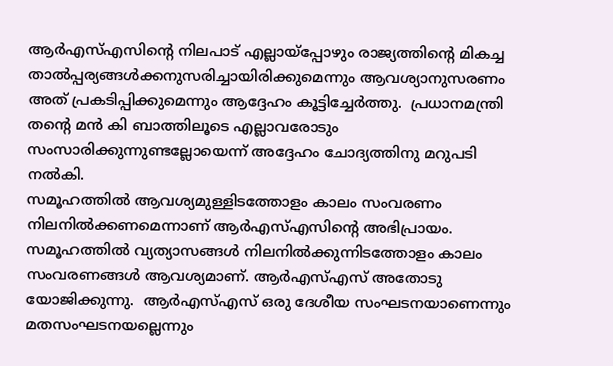ആര്‍എസ്എസിന്റെ നിലപാട് എല്ലായ്‌പ്പോഴും രാജ്യത്തിന്റെ മികച്ച താല്‍പ്പര്യങ്ങള്‍ക്കനുസരിച്ചായിരിക്കുമെന്നും ആവശ്യാനുസരണം അത് പ്രകടിപ്പിക്കുമെന്നും ആദ്ദേഹം കൂട്ടിച്ചേര്‍ത്തു.  പ്രധാനമന്ത്രി തന്റെ മന്‍ കി ബാത്തിലൂടെ എല്ലാവരോടും സംസാരിക്കുന്നുണ്ടല്ലോയെന്ന് അദ്ദേഹം ചോദ്യത്തിനു മറുപടി നല്‍കി.
സമൂഹത്തില്‍ ആവശ്യമുള്ളിടത്തോളം കാലം സംവരണം നിലനില്‍ക്കണമെന്നാണ് ആര്‍എസ്എസിന്റെ അഭിപ്രായം. സമൂഹത്തില്‍ വ്യത്യാസങ്ങള്‍ നിലനില്‍ക്കുന്നിടത്തോളം കാലം സംവരണങ്ങള്‍ ആവശ്യമാണ്. ആര്‍എസ്എസ് അതോടു യോജിക്കുന്നു.  ആര്‍എസ്എസ് ഒരു ദേശീയ സംഘടനയാണെന്നും മതസംഘടനയല്ലെന്നും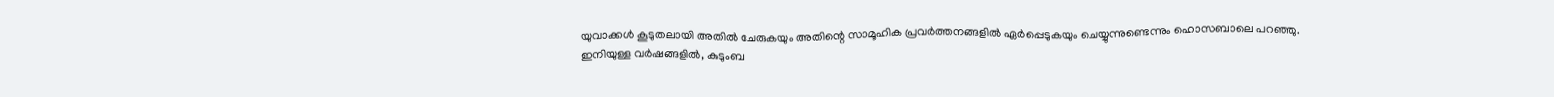യുവാക്കള്‍ കൂടുതലായി അതില്‍ ചേരുകയും അതിന്റെ സാമൂഹിക പ്രവര്‍ത്തനങ്ങളില്‍ ഏര്‍പ്പെടുകയും ചെയ്യുന്നുണ്ടെന്നും ഹൊസബാലെ പറഞ്ഞു.
ഇനിയുള്ള വര്‍ഷങ്ങളില്‍, കുടുംബ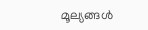മൂല്യങ്ങള്‍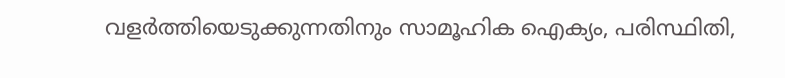വളര്‍ത്തിയെടുക്കുന്നതിനും സാമൂഹിക ഐക്യം, പരിസ്ഥിതി,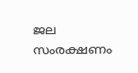ജല സംരക്ഷണം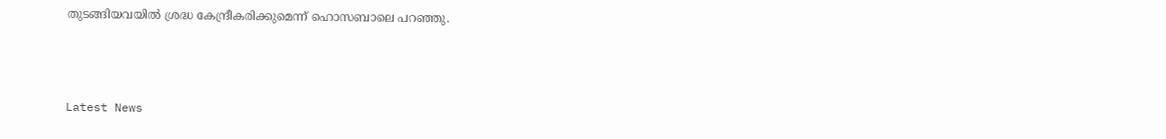തുടങ്ങിയവയില്‍ ശ്രദ്ധ കേന്ദ്രീകരിക്കുമെന്ന് ഹൊസബാലെ പറഞ്ഞു.



Latest News